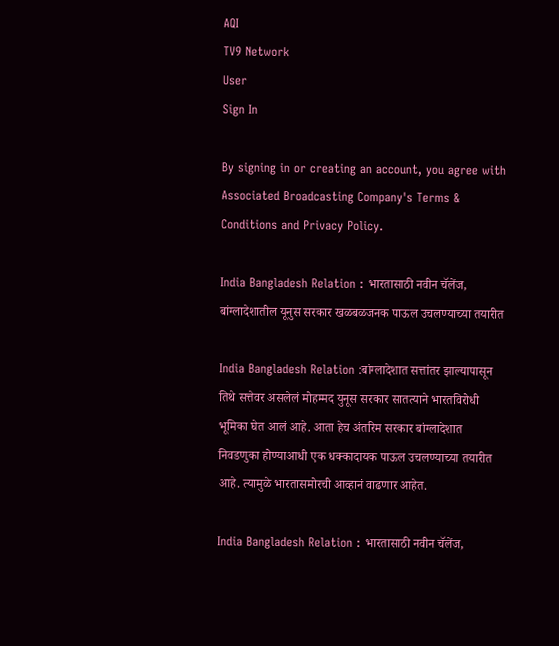AQI
TV9 Network
User
Sign In

By signing in or creating an account, you agree with Associated Broadcasting Company's Terms & Conditions and Privacy Policy.

India Bangladesh Relation : भारतासाठी नवीन चॅलेंज, बांग्लादेशातील यूनुस सरकार खळबळजनक पाऊल उचलण्याच्या तयारीत

India Bangladesh Relation :बांग्लादेशात सत्तांतर झाल्यापासून तिथे सत्तेवर असलेलं मोहम्मद युनूस सरकार सातत्याने भारतविरोधी भूमिका घेत आलं आहे. आता हेच अंतरिम सरकार बांग्लादेशात निवडणुका होण्याआधी एक धक्कादायक पाऊल उचलण्याच्या तयारीत आहे. त्यामुळे भारतासमोरची आव्हानं वाढणार आहेत.

India Bangladesh Relation : भारतासाठी नवीन चॅलेंज,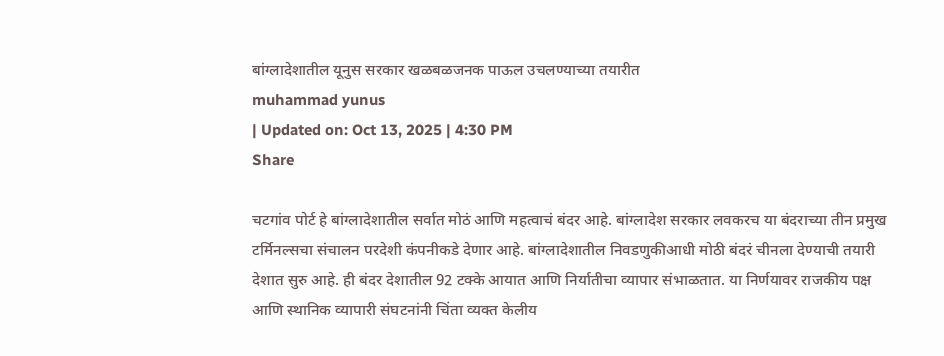बांग्लादेशातील यूनुस सरकार खळबळजनक पाऊल उचलण्याच्या तयारीत
muhammad yunus
| Updated on: Oct 13, 2025 | 4:30 PM
Share

चटगांव पोर्ट हे बांग्लादेशातील सर्वात मोठं आणि महत्वाचं बंदर आहे. बांग्लादेश सरकार लवकरच या बंदराच्या तीन प्रमुख टर्मिनल्सचा संचालन परदेशी कंपनीकडे देणार आहे. बांग्लादेशातील निवडणुकीआधी मोठी बंदरं चीनला देण्याची तयारी देशात सुरु आहे. ही बंदर देशातील 92 टक्के आयात आणि निर्यातीचा व्यापार संभाळतात. या निर्णयावर राजकीय पक्ष आणि स्थानिक व्यापारी संघटनांनी चिंता व्यक्त केलीय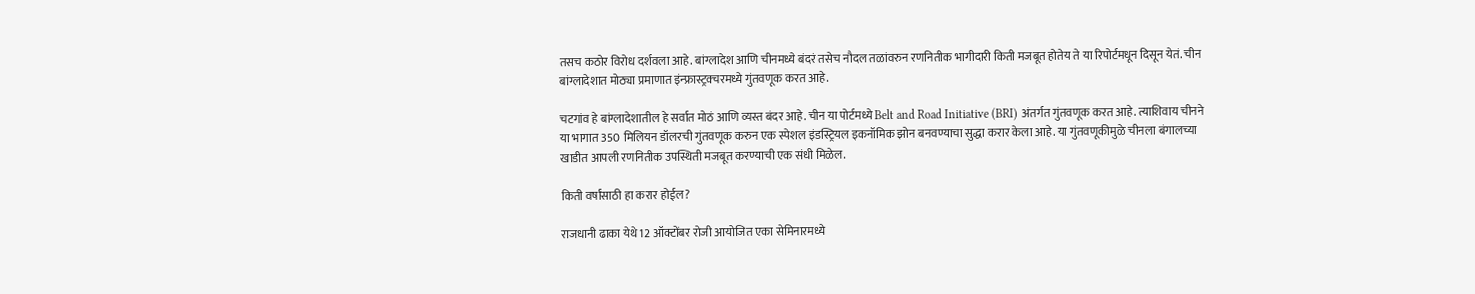तसच कठोर विरोध दर्शवला आहे. बांग्लादेश आणि चीनमध्ये बंदरं तसेच नौदल तळांवरुन रणनितीक भागीदारी किती मजबूत होतेय ते या रिपोर्टमधून दिसून येतं. चीन बांग्लादेशात मोठ्या प्रमाणात इंन्फ्रास्ट्रक्चरमध्ये गुंतवणूक करत आहे.

चटगांव हे बांग्लादेशातील हे सर्वात मोठं आणि व्यस्त बंदर आहे. चीन या पोर्टमध्ये Belt and Road Initiative (BRI) अंतर्गत गुंतवणूक करत आहे. त्याशिवाय चीनने या भागात 350 मिलियन डॉलरची गुंतवणूक करुन एक स्पेशल इंडस्ट्रियल इकनॉमिक झोन बनवण्याचा सुद्धा करार केला आहे. या गुंतवणूकीमुळे चीनला बंगालच्या खाडीत आपली रणनितीक उपस्थिती मजबूत करण्याची एक संधी मिळेल.

किती वर्षांसाठी हा करार होईल?

राजधानी ढाका येथे 12 ऑक्टोंबर रोजी आयोजित एका सेमिनारमध्ये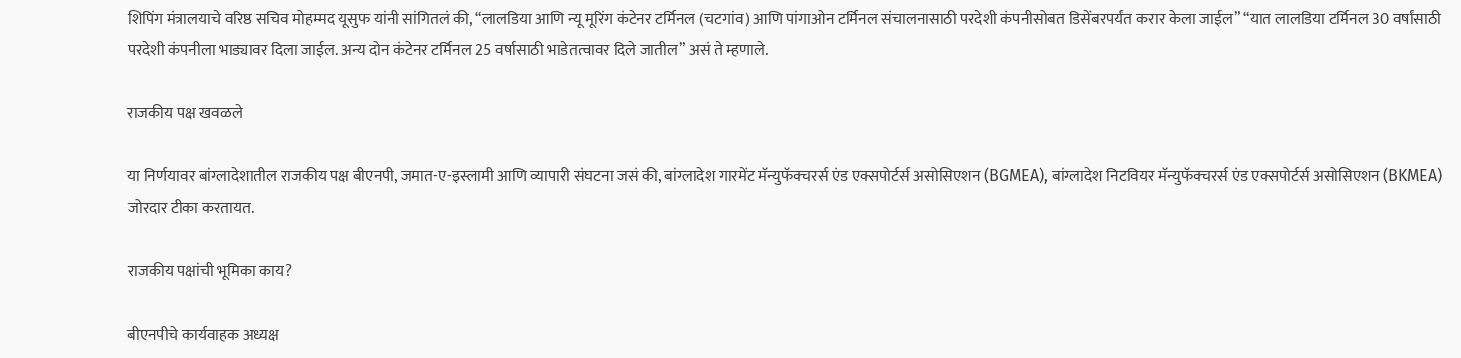शिपिंग मंत्रालयाचे वरिष्ठ सचिव मोहम्मद यूसुफ यांनी सांगितलं की, “लालडिया आणि न्यू मूरिंग कंटेनर टर्मिनल (चटगांव) आणि पांगाओन टर्मिनल संचालनासाठी परदेशी कंपनीसोबत डिसेंबरपर्यंत करार केला जाईल” “यात लालडिया टर्मिनल 30 वर्षांसाठी परदेशी कंपनीला भाड्यावर दिला जाईल. अन्य दोन कंटेनर टर्मिनल 25 वर्षासाठी भाडेतत्वावर दिले जातील” असं ते म्हणाले.

राजकीय पक्ष खवळले

या निर्णयावर बांग्लादेशातील राजकीय पक्ष बीएनपी, जमात-ए-इस्लामी आणि व्यापारी संघटना जसं की, बांग्लादेश गारमेंट मॅन्युफॅक्चरर्स एंड एक्सपोर्टर्स असोसिएशन (BGMEA), बांग्लादेश निटवियर मॅन्युफॅक्चरर्स एंड एक्सपोर्टर्स असोसिएशन (BKMEA) जोरदार टीका करतायत.

राजकीय पक्षांची भूमिका काय?

बीएनपीचे कार्यवाहक अध्यक्ष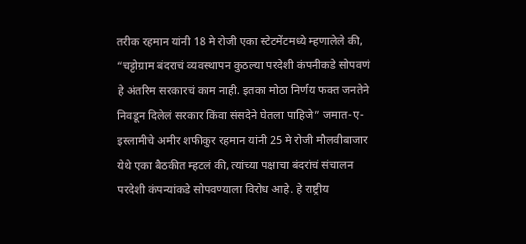तरीक रहमान यांनी 18 मे रोजी एका स्टेटमेंटमध्ये म्हणालेले की, “चट्टोग्राम बंदराचं व्यवस्थापन कुठल्या परदेशी कंपनीकडे सोपवणं हे अंतरिम सरकारचं काम नाही. इतका मोठा निर्णय फक्त जनतेने निवडून दिलेलं सरकार किंवा संसदेने घेतला पाहिजे” जमात-ए-इस्लामीचे अमीर शफीकुर रहमान यांनी 25 मे रोजी मौलवीबाजार येथे एका बैठकीत म्हटलं की, त्यांच्या पक्षाचा बंदरांचं संचालन परदेशी कंपन्यांकडे सोपवण्याला विरोध आहे. हे राष्ट्रीय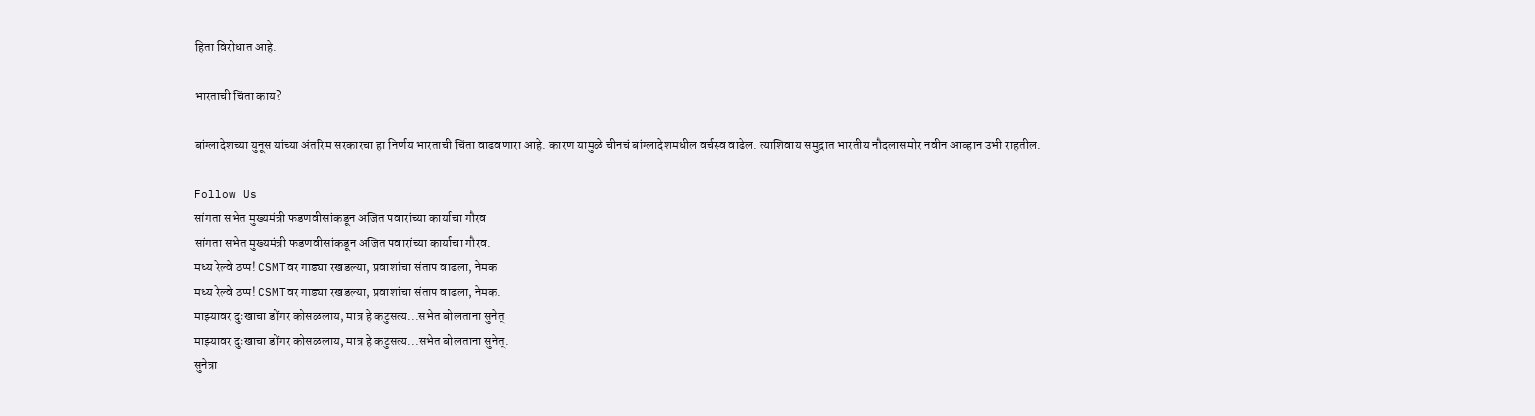हिता विरोधात आहे.

भारताची चिंता काय?

बांग्लादेशच्या युनूस यांच्या अंतरिम सरकारचा हा निर्णय भारताची चिंता वाढवणारा आहे. कारण यामुळे चीनचं बांग्लादेशमधील वर्चस्व वाढेल. त्याशिवाय समुद्रात भारतीय नौदलासमोर नवीन आव्हान उभी राहतील.

Follow Us
सांगता सभेत मुख्यमंत्री फडणवीसांकडून अजित पवारांच्या कार्याचा गौरव
सांगता सभेत मुख्यमंत्री फडणवीसांकडून अजित पवारांच्या कार्याचा गौरव.
मध्य रेल्वे ठप्प! CSMTवर गाड्या रखडल्या, प्रवाशांचा संताप वाढला, नेमक
मध्य रेल्वे ठप्प! CSMTवर गाड्या रखडल्या, प्रवाशांचा संताप वाढला, नेमक.
माझ्यावर दुःखाचा डोंगर कोसळलाय, मात्र हे कटुसत्य...सभेत बोलताना सुनेत्
माझ्यावर दुःखाचा डोंगर कोसळलाय, मात्र हे कटुसत्य...सभेत बोलताना सुनेत्.
सुनेत्रा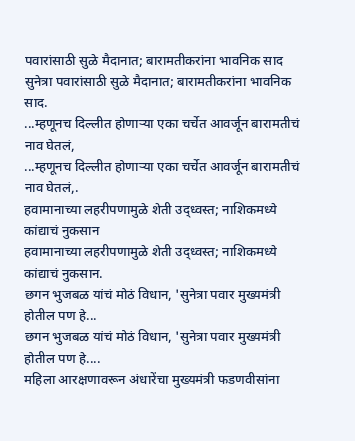पवारांसाठी सुळे मैदानात; बारामतीकरांना भावनिक साद
सुनेत्रा पवारांसाठी सुळे मैदानात; बारामतीकरांना भावनिक साद.
...म्हणूनच दिल्लीत होणाऱ्या एका चर्चेत आवर्जून बारामतीचं नाव घेतलं,
...म्हणूनच दिल्लीत होणाऱ्या एका चर्चेत आवर्जून बारामतीचं नाव घेतलं,.
हवामानाच्या लहरीपणामुळे शेती उद्ध्वस्त; नाशिकमध्ये कांद्याचं नुकसान
हवामानाच्या लहरीपणामुळे शेती उद्ध्वस्त; नाशिकमध्ये कांद्याचं नुकसान.
छगन भुजबळ यांचं मोठं विधान, 'सुनेत्रा पवार मुख्यमंत्री होतील पण हे...
छगन भुजबळ यांचं मोठं विधान, 'सुनेत्रा पवार मुख्यमंत्री होतील पण हे....
महिला आरक्षणावरून अंधारेंचा मुख्यमंत्री फडणवीसांना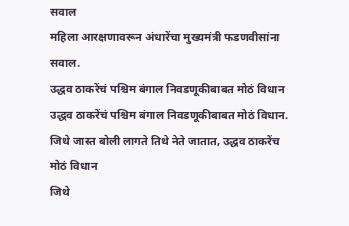सवाल
महिला आरक्षणावरून अंधारेंचा मुख्यमंत्री फडणवीसांना सवाल.
उद्धव ठाकरेंचं पश्चिम बंगाल निवडणूकीबाबत मोठं विधान
उद्धव ठाकरेंचं पश्चिम बंगाल निवडणूकीबाबत मोठं विधान.
जिथे जास्त बोली लागते तिथे नेते जातात, उद्धव ठाकरेंच मोठं विधान
जिथे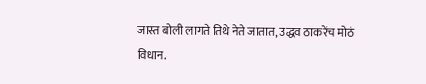जास्त बोली लागते तिथे नेते जातात, उद्धव ठाकरेंच मोठं विधान.